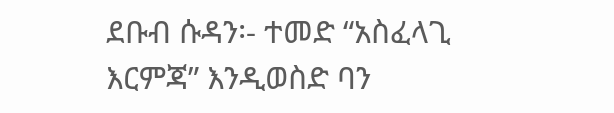ደቡብ ሱዳን፡- ተመድ “አስፈላጊ እርምጃ” እንዲወስድ ባን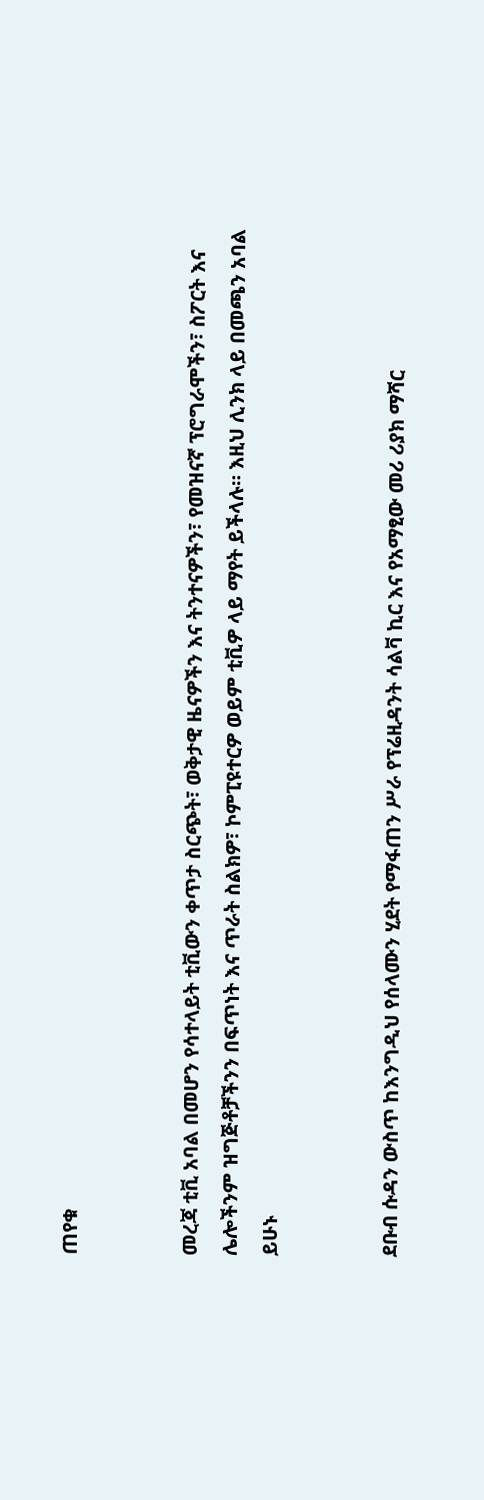ጠየቁ


መረጃ ቲቪ አባል በመሆን የሳተላይት ቲቪውን ቀጥታ ስርጭት፣ ወቅታዊ ዜናዎችን እና ትንተናዎችን፣ የመዝናኛ ፕሮግራሞችን፣ ስፖርት እና ሌሎችንም ዝግጅቶቻችንን በፍጥነት እና ጥራት ስልክዎ፣ ኮምፒዩተርዎ ወይም ቲቪዎ ላይ ማየት ይችላሉ። እዚህ ሊንክ ላይ በመጫን አባል ይሁኑ


ደቡብ ሱዳን ውስጥ ከእንግዲህ የሰላሙን ሂደት የማፋጠን ሥራ የፕሬዚዳንት ሳልቫ ኪር እና የአማፂው መሪ ሪያክ ማሻር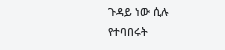ጉዳይ ነው ሲሉ የተባበሩት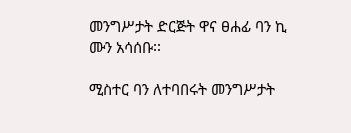መንግሥታት ድርጅት ዋና ፀሐፊ ባን ኪ ሙን አሳሰቡ፡፡

ሚስተር ባን ለተባበሩት መንግሥታት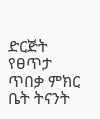ድርጅት የፀጥታ ጥበቃ ምክር ቤት ትናንት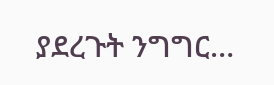ያደረጉት ንግግር…